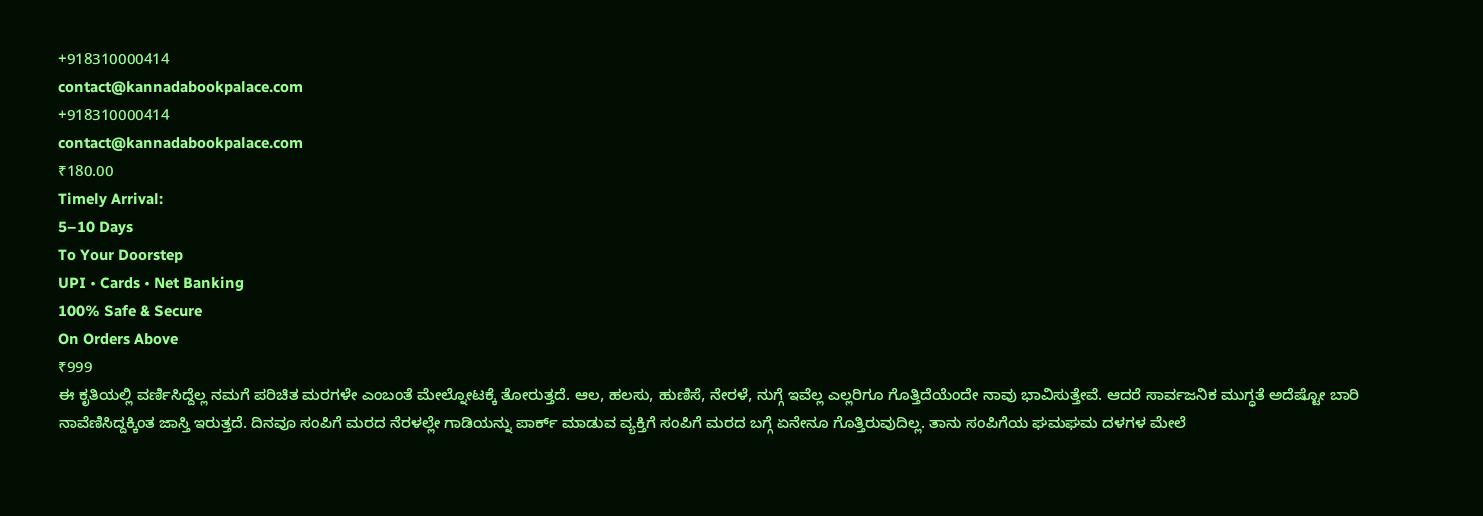+918310000414
contact@kannadabookpalace.com
+918310000414
contact@kannadabookpalace.com
₹180.00
Timely Arrival:
5–10 Days
To Your Doorstep
UPI • Cards • Net Banking
100% Safe & Secure
On Orders Above
₹999
ಈ ಕೃತಿಯಲ್ಲಿ ವರ್ಣಿಸಿದ್ದೆಲ್ಲ ನಮಗೆ ಪರಿಚಿತ ಮರಗಳೇ ಎಂಬಂತೆ ಮೇಲ್ನೋಟಕ್ಕೆ ತೋರುತ್ತದೆ. ಆಲ, ಹಲಸು, ಹುಣಿಸೆ, ನೇರಳೆ, ನುಗ್ಗೆ ಇವೆಲ್ಲ ಎಲ್ಲರಿಗೂ ಗೊತ್ತಿದೆಯೆಂದೇ ನಾವು ಭಾವಿಸುತ್ತೇವೆ. ಆದರೆ ಸಾರ್ವಜನಿಕ ಮುಗ್ಧತೆ ಅದೆಷ್ಟೋ ಬಾರಿ ನಾವೆಣಿಸಿದ್ದಕ್ಕಿಂತ ಜಾಸ್ತಿ ಇರುತ್ತದೆ. ದಿನವೂ ಸಂಪಿಗೆ ಮರದ ನೆರಳಲ್ಲೇ ಗಾಡಿಯನ್ನು ಪಾರ್ಕ್ ಮಾಡುವ ವ್ಯಕ್ತಿಗೆ ಸಂಪಿಗೆ ಮರದ ಬಗ್ಗೆ ಏನೇನೂ ಗೊತ್ತಿರುವುದಿಲ್ಲ. ತಾನು ಸಂಪಿಗೆಯ ಘಮಘಮ ದಳಗಳ ಮೇಲೆ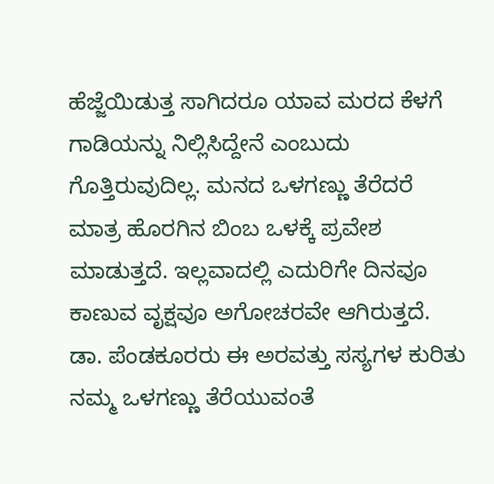ಹೆಜ್ಜೆಯಿಡುತ್ತ ಸಾಗಿದರೂ ಯಾವ ಮರದ ಕೆಳಗೆ ಗಾಡಿಯನ್ನು ನಿಲ್ಲಿಸಿದ್ದೇನೆ ಎಂಬುದು ಗೊತ್ತಿರುವುದಿಲ್ಲ. ಮನದ ಒಳಗಣ್ಣು ತೆರೆದರೆ ಮಾತ್ರ ಹೊರಗಿನ ಬಿಂಬ ಒಳಕ್ಕೆ ಪ್ರವೇಶ ಮಾಡುತ್ತದೆ. ಇಲ್ಲವಾದಲ್ಲಿ ಎದುರಿಗೇ ದಿನವೂ ಕಾಣುವ ವೃಕ್ಷವೂ ಅಗೋಚರವೇ ಆಗಿರುತ್ತದೆ.
ಡಾ. ಪೆಂಡಕೂರರು ಈ ಅರವತ್ತು ಸಸ್ಯಗಳ ಕುರಿತು ನಮ್ಮ ಒಳಗಣ್ಣು ತೆರೆಯುವಂತೆ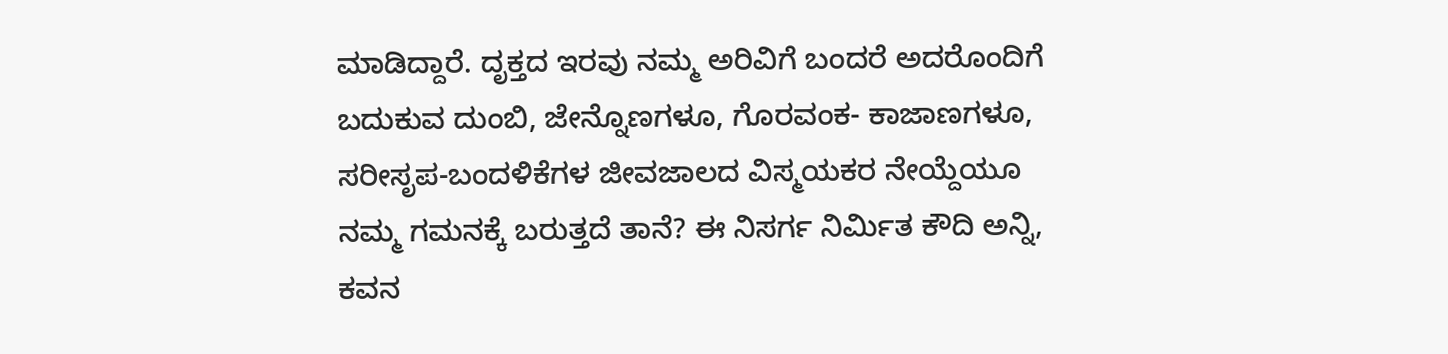ಮಾಡಿದ್ದಾರೆ. ದೃಕ್ತದ ಇರವು ನಮ್ಮ ಅರಿವಿಗೆ ಬಂದರೆ ಅದರೊಂದಿಗೆ ಬದುಕುವ ದುಂಬಿ, ಜೇನ್ನೊಣಗಳೂ, ಗೊರವಂಕ- ಕಾಜಾಣಗಳೂ, ಸರೀಸೃಪ-ಬಂದಳಿಕೆಗಳ ಜೀವಜಾಲದ ವಿಸ್ಮಯಕರ ನೇಯ್ದೆಯೂ ನಮ್ಮ ಗಮನಕ್ಕೆ ಬರುತ್ತದೆ ತಾನೆ? ಈ ನಿಸರ್ಗ ನಿರ್ಮಿತ ಕೌದಿ ಅನ್ನಿ, ಕವನ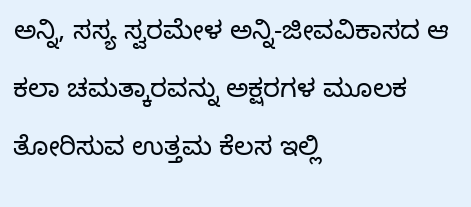ಅನ್ನಿ, ಸಸ್ಯ ಸ್ವರಮೇಳ ಅನ್ನಿ-ಜೀವವಿಕಾಸದ ಆ ಕಲಾ ಚಮತ್ಕಾರವನ್ನು ಅಕ್ಷರಗಳ ಮೂಲಕ ತೋರಿಸುವ ಉತ್ತಮ ಕೆಲಸ ಇಲ್ಲಿ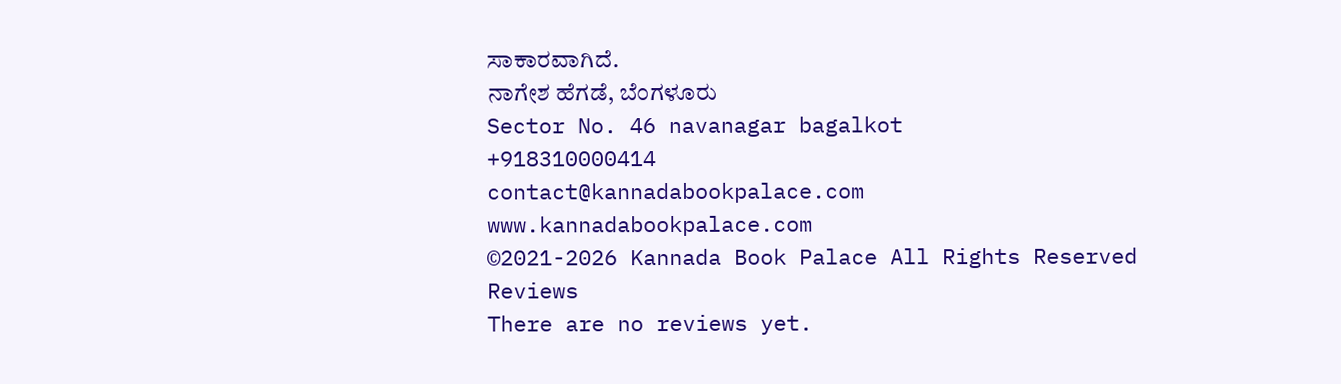ಸಾಕಾರವಾಗಿದೆ.
ನಾಗೇಶ ಹೆಗಡೆ, ಬೆಂಗಳೂರು
Sector No. 46 navanagar bagalkot
+918310000414
contact@kannadabookpalace.com
www.kannadabookpalace.com
©2021-2026 Kannada Book Palace All Rights Reserved
Reviews
There are no reviews yet.